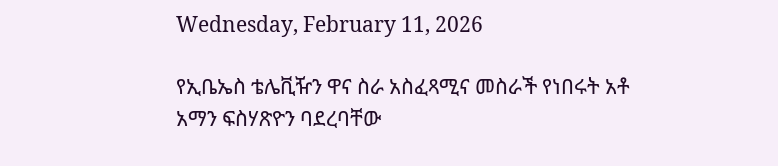Wednesday, February 11, 2026

የኢቤኤስ ቴሌቪዥን ዋና ስራ አስፈጻሚና መስራች የነበሩት አቶ አማን ፍስሃጽዮን ባደረባቸው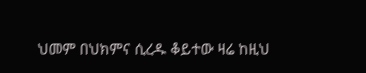ህመም በህክምና ሲረዱ ቆይተው ዛሬ ከዚህ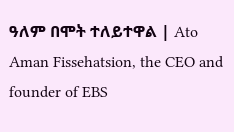ዓለም በሞት ተለይተዋል | Ato Aman Fissehatsion, the CEO and founder of EBS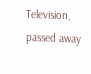Television, passed away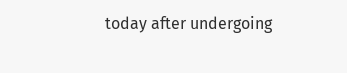today after undergoing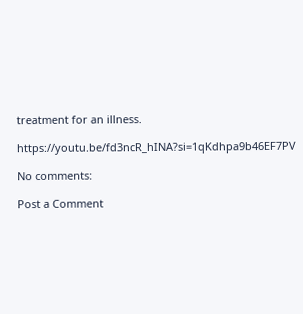treatment for an illness.

https://youtu.be/fd3ncR_hINA?si=1qKdhpa9b46EF7PV

No comments:

Post a Comment